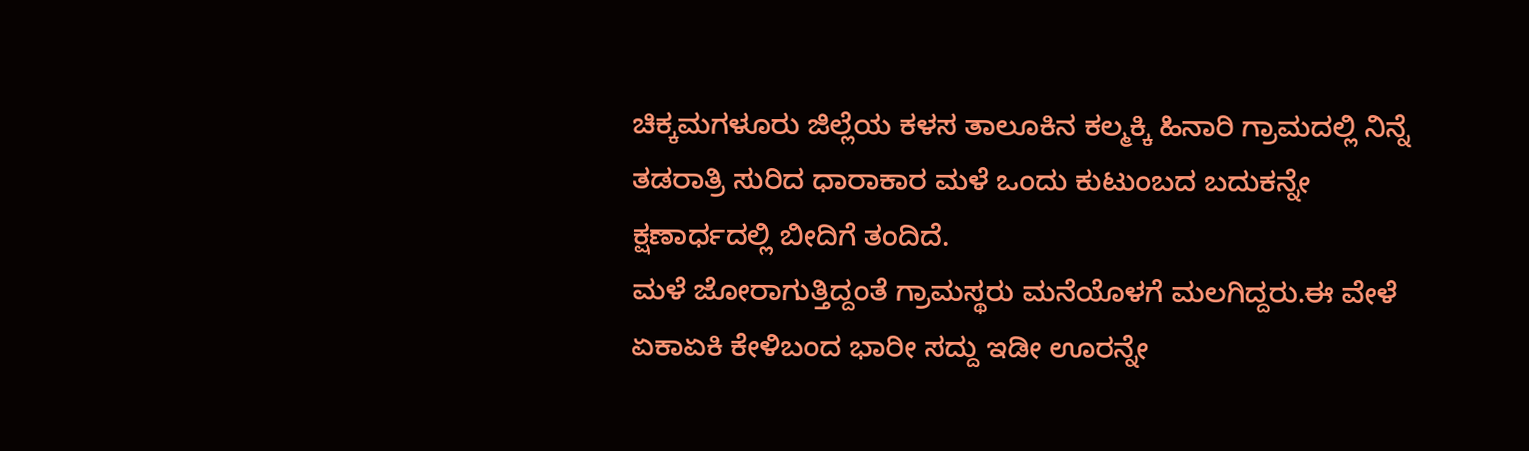ಚಿಕ್ಕಮಗಳೂರು ಜಿಲ್ಲೆಯ ಕಳಸ ತಾಲೂಕಿನ ಕಲ್ಮಕ್ಕಿ ಹಿನಾರಿ ಗ್ರಾಮದಲ್ಲಿ ನಿನ್ನೆ ತಡರಾತ್ರಿ ಸುರಿದ ಧಾರಾಕಾರ ಮಳೆ ಒಂದು ಕುಟುಂಬದ ಬದುಕನ್ನೇ ಕ್ಷಣಾರ್ಧದಲ್ಲಿ ಬೀದಿಗೆ ತಂದಿದೆ.
ಮಳೆ ಜೋರಾಗುತ್ತಿದ್ದಂತೆ ಗ್ರಾಮಸ್ಥರು ಮನೆಯೊಳಗೆ ಮಲಗಿದ್ದರು.ಈ ವೇಳೆ ಏಕಾಏಕಿ ಕೇಳಿಬಂದ ಭಾರೀ ಸದ್ದು ಇಡೀ ಊರನ್ನೇ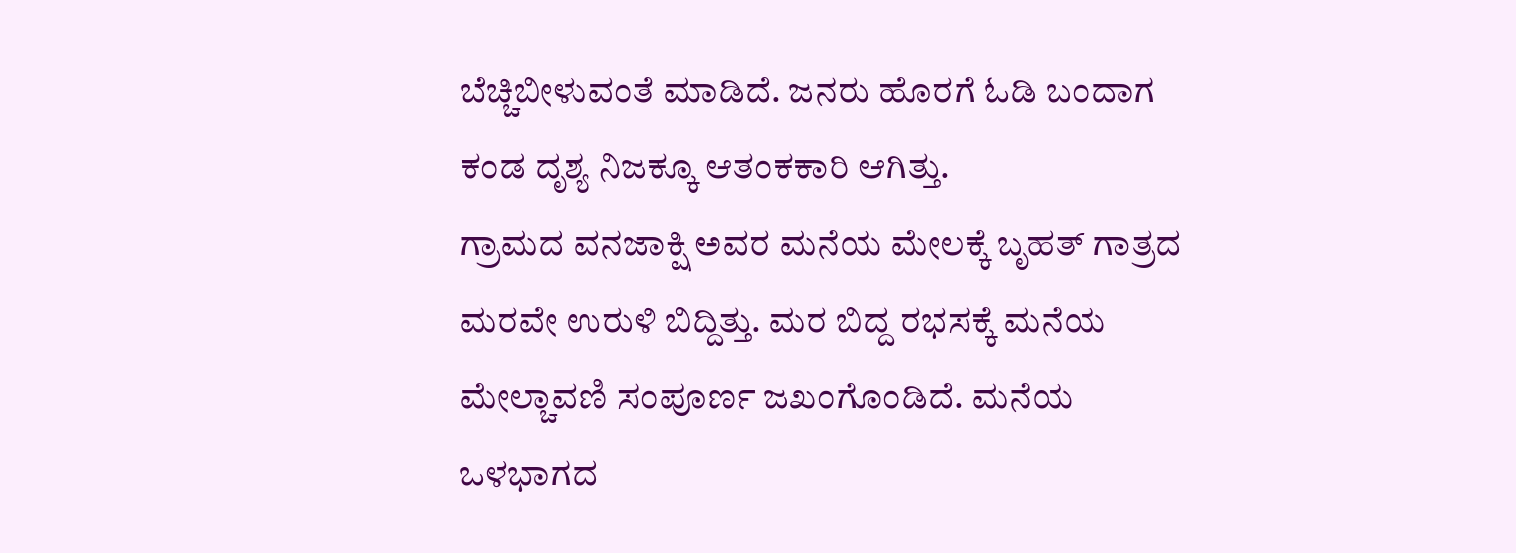ಬೆಚ್ಚಿಬೀಳುವಂತೆ ಮಾಡಿದೆ. ಜನರು ಹೊರಗೆ ಓಡಿ ಬಂದಾಗ ಕಂಡ ದೃಶ್ಯ ನಿಜಕ್ಕೂ ಆತಂಕಕಾರಿ ಆಗಿತ್ತು.
ಗ್ರಾಮದ ವನಜಾಕ್ಷಿ ಅವರ ಮನೆಯ ಮೇಲಕ್ಕೆ ಬೃಹತ್ ಗಾತ್ರದ ಮರವೇ ಉರುಳಿ ಬಿದ್ದಿತ್ತು. ಮರ ಬಿದ್ದ ರಭಸಕ್ಕೆ ಮನೆಯ ಮೇಲ್ಚಾವಣಿ ಸಂಪೂರ್ಣ ಜಖಂಗೊಂಡಿದೆ. ಮನೆಯ ಒಳಭಾಗದ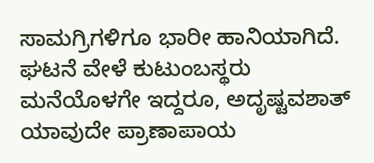ಸಾಮಗ್ರಿಗಳಿಗೂ ಭಾರೀ ಹಾನಿಯಾಗಿದೆ.
ಘಟನೆ ವೇಳೆ ಕುಟುಂಬಸ್ಥರು ಮನೆಯೊಳಗೇ ಇದ್ದರೂ, ಅದೃಷ್ಟವಶಾತ್ ಯಾವುದೇ ಪ್ರಾಣಾಪಾಯ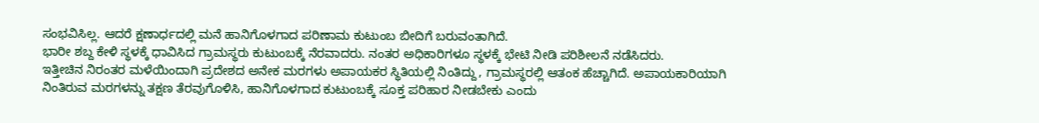ಸಂಭವಿಸಿಲ್ಲ. ಆದರೆ ಕ್ಷಣಾರ್ಧದಲ್ಲಿ ಮನೆ ಹಾನಿಗೊಳಗಾದ ಪರಿಣಾಮ ಕುಟುಂಬ ಬೀದಿಗೆ ಬರುವಂತಾಗಿದೆ.
ಭಾರೀ ಶಬ್ದ ಕೇಳಿ ಸ್ಥಳಕ್ಕೆ ಧಾವಿಸಿದ ಗ್ರಾಮಸ್ಥರು ಕುಟುಂಬಕ್ಕೆ ನೆರವಾದರು. ನಂತರ ಅಧಿಕಾರಿಗಳೂ ಸ್ಥಳಕ್ಕೆ ಭೇಟಿ ನೀಡಿ ಪರಿಶೀಲನೆ ನಡೆಸಿದರು.
ಇತ್ತೀಚಿನ ನಿರಂತರ ಮಳೆಯಿಂದಾಗಿ ಪ್ರದೇಶದ ಅನೇಕ ಮರಗಳು ಅಪಾಯಕರ ಸ್ಥಿತಿಯಲ್ಲಿ ನಿಂತಿದ್ದು, ಗ್ರಾಮಸ್ಥರಲ್ಲಿ ಆತಂಕ ಹೆಚ್ಚಾಗಿದೆ. ಅಪಾಯಕಾರಿಯಾಗಿ ನಿಂತಿರುವ ಮರಗಳನ್ನು ತಕ್ಷಣ ತೆರವುಗೊಳಿಸಿ, ಹಾನಿಗೊಳಗಾದ ಕುಟುಂಬಕ್ಕೆ ಸೂಕ್ತ ಪರಿಹಾರ ನೀಡಬೇಕು ಎಂದು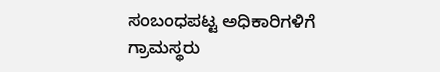ಸಂಬಂಧಪಟ್ಟ ಅಧಿಕಾರಿಗಳಿಗೆ ಗ್ರಾಮಸ್ಥರು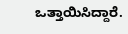ಒತ್ತಾಯಿಸಿದ್ದಾರೆ.